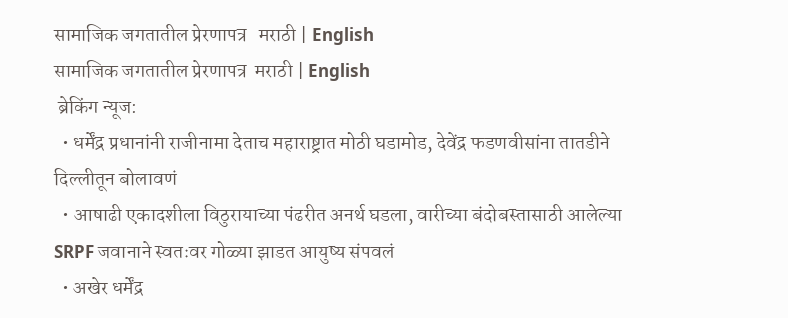सामाजिक जगतातील प्रेरणापत्र   मराठी | English
सामाजिक जगतातील प्रेरणापत्र  मराठी | English
 ब्रेकिंग न्यूज:
  • धर्मेंद्र प्रधानांनी राजीनामा देताच महाराष्ट्रात मोठी घडामोड, देवेंद्र फडणवीसांना तातडीने दिल्लीतून बोलावणं
  • आषाढी एकादशीला विठुरायाच्या पंढरीत अनर्थ घडला, वारीच्या बंदोबस्तासाठी आलेल्या SRPF जवानाने स्वतःवर गोळ्या झाडत आयुष्य संपवलं
  • अखेर धर्मेंद्र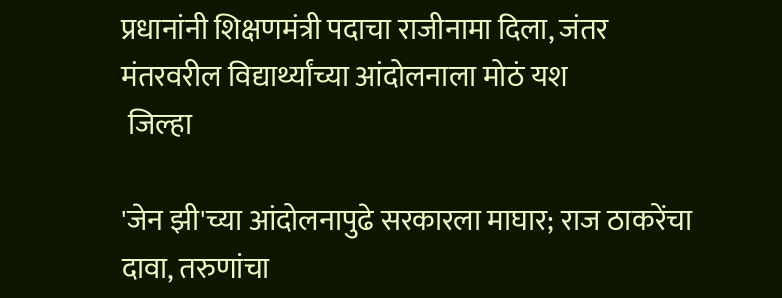प्रधानांनी शिक्षणमंत्री पदाचा राजीनामा दिला, जंतर मंतरवरील विद्यार्थ्यांच्या आंदोलनाला मोठं यश
 जिल्हा

'जेन झी'च्या आंदोलनापुढे सरकारला माघार; राज ठाकरेंचा दावा, तरुणांचा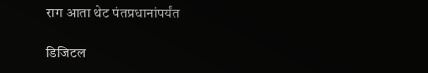राग आता थेट पंतप्रधानांपर्यंत

डिजिटल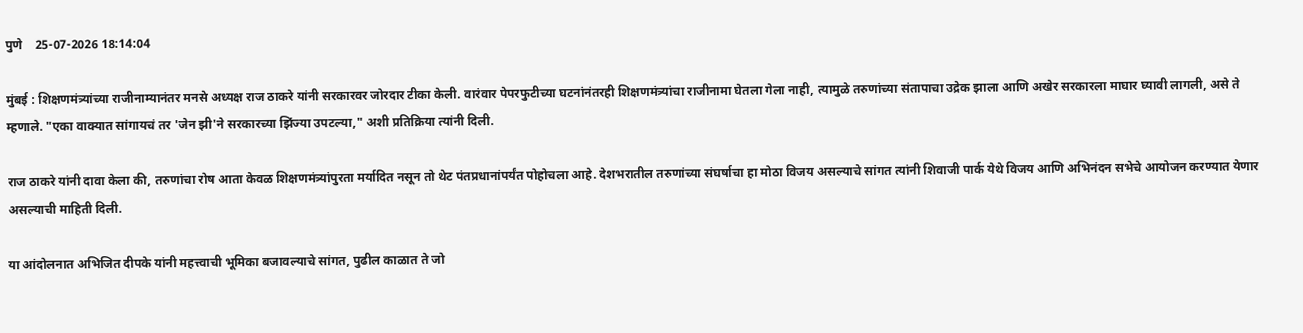पुणे    25-07-2026 18:14:04

मुंबई : शिक्षणमंत्र्यांच्या राजीनाम्यानंतर मनसे अध्यक्ष राज ठाकरे यांनी सरकारवर जोरदार टीका केली. वारंवार पेपरफुटीच्या घटनांनंतरही शिक्षणमंत्र्यांचा राजीनामा घेतला गेला नाही, त्यामुळे तरुणांच्या संतापाचा उद्रेक झाला आणि अखेर सरकारला माघार घ्यावी लागली, असे ते म्हणाले. "एका वाक्यात सांगायचं तर 'जेन झी'ने सरकारच्या झिंज्या उपटल्या," अशी प्रतिक्रिया त्यांनी दिली.

राज ठाकरे यांनी दावा केला की, तरुणांचा रोष आता केवळ शिक्षणमंत्र्यांपुरता मर्यादित नसून तो थेट पंतप्रधानांपर्यंत पोहोचला आहे. देशभरातील तरुणांच्या संघर्षाचा हा मोठा विजय असल्याचे सांगत त्यांनी शिवाजी पार्क येथे विजय आणि अभिनंदन सभेचे आयोजन करण्यात येणार असल्याची माहिती दिली.

या आंदोलनात अभिजित दीपके यांनी महत्त्वाची भूमिका बजावल्याचे सांगत, पुढील काळात ते जो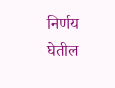निर्णय घेतील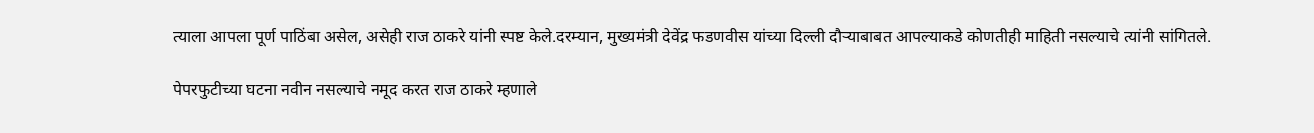त्याला आपला पूर्ण पाठिंबा असेल, असेही राज ठाकरे यांनी स्पष्ट केले.दरम्यान, मुख्यमंत्री देवेंद्र फडणवीस यांच्या दिल्ली दौऱ्याबाबत आपल्याकडे कोणतीही माहिती नसल्याचे त्यांनी सांगितले.

पेपरफुटीच्या घटना नवीन नसल्याचे नमूद करत राज ठाकरे म्हणाले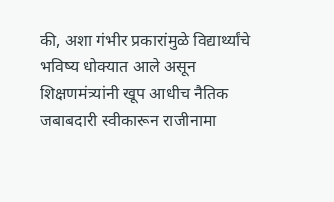की, अशा गंभीर प्रकारांमुळे विद्यार्थ्यांचे भविष्य धोक्यात आले असून शिक्षणमंत्र्यांनी खूप आधीच नैतिक जबाबदारी स्वीकारून राजीनामा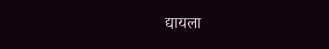द्यायला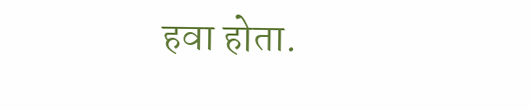हवा होता.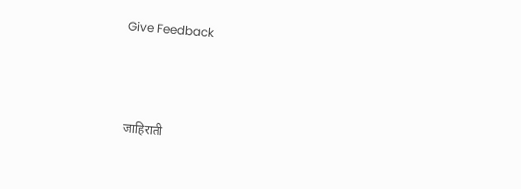Give Feedback



 जाहिराती